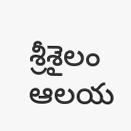శ్రీశైలం ఆలయ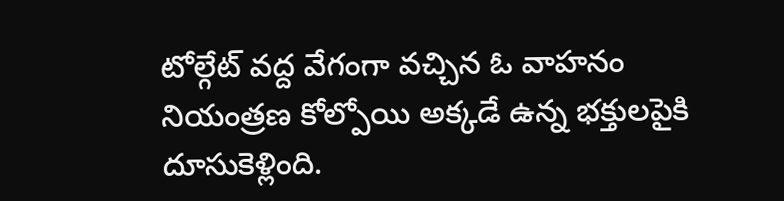టోల్గేట్ వద్ద వేగంగా వచ్చిన ఓ వాహనం నియంత్రణ కోల్పోయి అక్కడే ఉన్న భక్తులపైకి దూసుకెళ్లింది.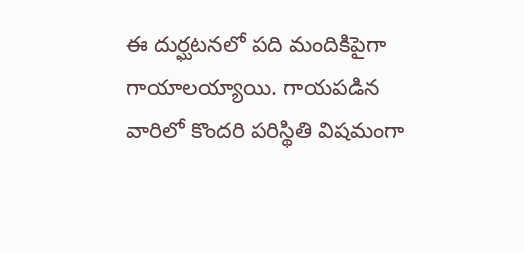ఈ దుర్ఘటనలో పది మందికిపైగా గాయాలయ్యాయి. గాయపడిన వారిలో కొందరి పరిస్థితి విషమంగా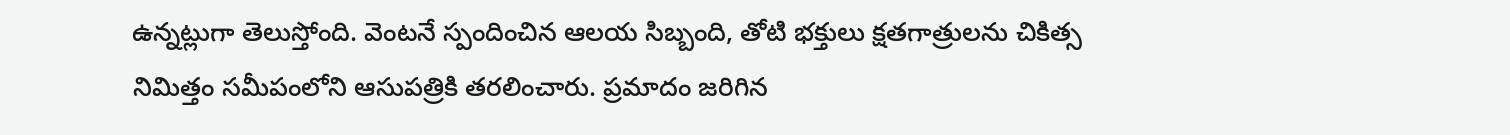ఉన్నట్లుగా తెలుస్తోంది. వెంటనే స్పందించిన ఆలయ సిబ్బంది, తోటి భక్తులు క్షతగాత్రులను చికిత్స నిమిత్తం సమీపంలోని ఆసుపత్రికి తరలించారు. ప్రమాదం జరిగిన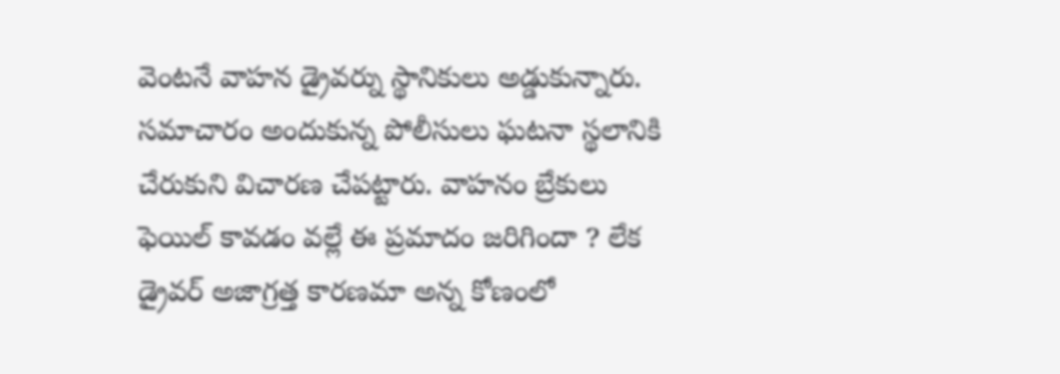వెంటనే వాహన డ్రైవర్ను స్థానికులు అడ్డుకున్నారు. సమాచారం అందుకున్న పోలీసులు ఘటనా స్థలానికి చేరుకుని విచారణ చేపట్టారు. వాహనం బ్రేకులు ఫెయిల్ కావడం వల్లే ఈ ప్రమాదం జరిగిందా ? లేక డ్రైవర్ అజాగ్రత్త కారణమా అన్న కోణంలో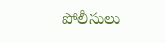పోలీసులు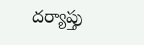దర్యాప్తు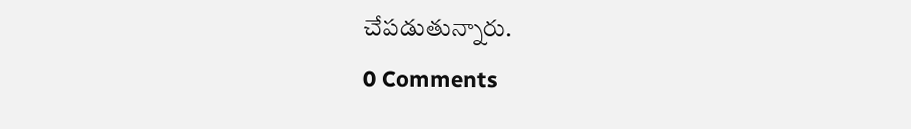చేపడుతున్నారు.
0 Comments